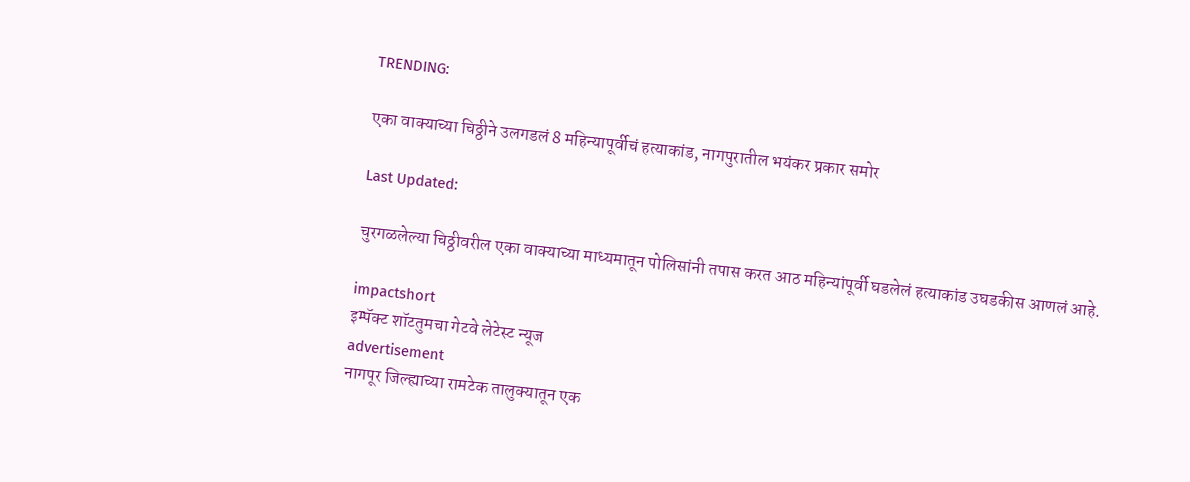TRENDING:

एका वाक्याच्या चिठ्ठीने उलगडलं 8 महिन्यापूर्वीचं हत्याकांड, नागपुरातील भयंकर प्रकार समोर

Last Updated:

चुरगळलेल्या चिठ्ठीवरील एका वाक्याच्या माध्यमातून पोलिसांनी तपास करत आठ महिन्यांपूर्वी घडलेलं हत्याकांड उघडकीस आणलं आहे.

impactshort
इम्पॅक्ट शॉटतुमचा गेटवे लेटेस्ट न्यूज
advertisement
नागपूर जिल्ह्याच्या रामटेक तालुक्यातून एक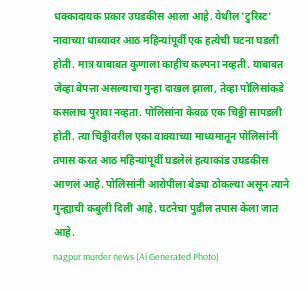धक्कादायक प्रकार उघडकीस आला आहे. येथील 'टुरिस्ट' नावाच्या धाब्यावर आठ महिन्यांपूर्वी एक हत्येची घटना घडली होती. मात्र याबाबत कुणाला काहीच कल्पना नव्हती. याबाबत जेव्हा बेपत्ता असल्याचा गुन्हा दाखल झाला, तेव्हा पोलिसांकडे कसलाच पुरावा नव्हता. पोलिसांना केवळ एक चिठ्ठी सापडली होती. त्या चिठ्ठीवरील एका वाक्याच्या माध्यमातून पोलिसांनी तपास करत आठ महिन्यांपूर्वी घडलेलं हत्याकांड उघडकीस आणलं आहे. पोलिसांनी आरोपीला बेड्या ठोकल्या असून त्याने गुन्ह्याची कबुली दिली आहे. घटनेचा पुढील तपास केला जात आहे.
nagpur murder news (Ai Generated Photo)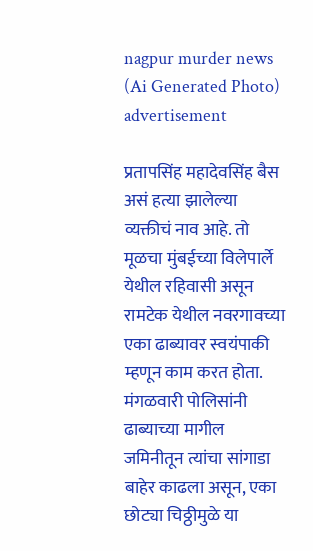nagpur murder news (Ai Generated Photo)
advertisement

प्रतापसिंह महादेवसिंह बैस असं हत्या झालेल्या व्यक्तीचं नाव आहे. तो मूळचा मुंबईच्या विलेपार्ले येथील रहिवासी असून रामटेक येथील नवरगावच्या एका ढाब्यावर स्वयंपाकी म्हणून काम करत होता. मंगळवारी पोलिसांनी ढाब्याच्या मागील जमिनीतून त्यांचा सांगाडा बाहेर काढला असून, एका छोट्या चिठ्ठीमुळे या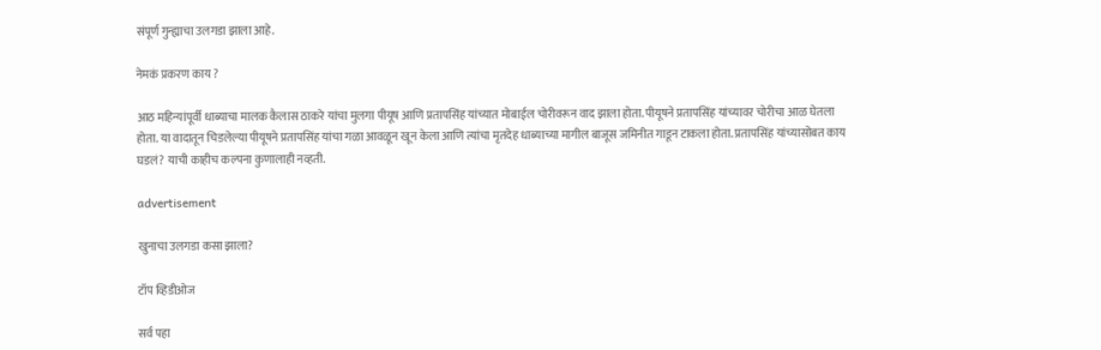संपूर्ण गुन्ह्याचा उलगडा झाला आहे.

नेमकं प्रकरण काय ?

आठ महिन्यांपूर्वी धाब्याचा मालक कैलास ठाकरे यांचा मुलगा पीयूष आणि प्रतापसिंह यांच्यात मोबाईल चोरीवरून वाद झाला होता. पीयूषने प्रतापसिंह यांच्यावर चोरीचा आळ घेतला होता. या वादातून चिडलेल्या पीयूषने प्रतापसिंह यांचा गळा आवळून खून केला आणि त्यांचा मृतदेह धाब्याच्या मागील बाजूस जमिनीत गाडून टाकला होता. प्रतापसिंह यांच्यासोबत काय घडलं? याची काहीच कल्पना कुणालाही नव्हती.

advertisement

खुनाचा उलगडा कसा झाला?

टॉप व्हिडीओज

सर्व पहा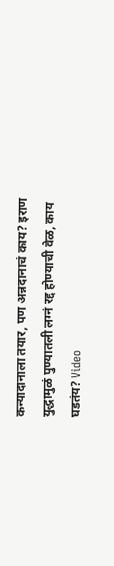कन्यादानाला तयार, पण अन्नदानाचं काय? इराण युद्धामुळं पुण्यातली लग्नं रद्द होण्याची वेळ, काय घडतंय? Video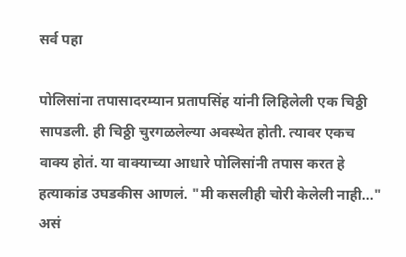सर्व पहा

पोलिसांना तपासादरम्यान प्रतापसिंह यांनी लिहिलेली एक चिठ्ठी सापडली. ही चिठ्ठी चुरगळलेल्या अवस्थेत होती. त्यावर एकच वाक्य होतं. या वाक्याच्या आधारे पोलिसांनी तपास करत हे हत्याकांड उघडकीस आणलं. "मी कसलीही चोरी केलेली नाही..." असं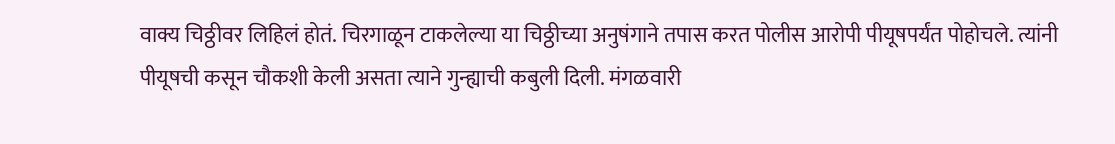वाक्य चिठ्ठीवर लिहिलं होतं. चिरगाळून टाकलेल्या या चिठ्ठीच्या अनुषंगाने तपास करत पोलीस आरोपी पीयूषपर्यंत पोहोचले. त्यांनी पीयूषची कसून चौकशी केली असता त्याने गुन्ह्याची कबुली दिली. मंगळवारी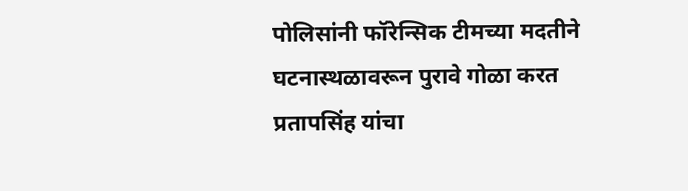पोलिसांनी फॉरेन्सिक टीमच्या मदतीने घटनास्थळावरून पुरावे गोळा करत प्रतापसिंह यांचा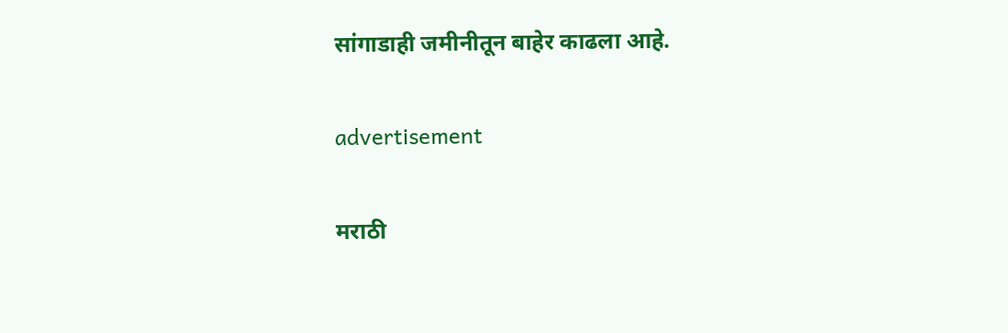सांगाडाही जमीनीतून बाहेर काढला आहे.

advertisement

मराठी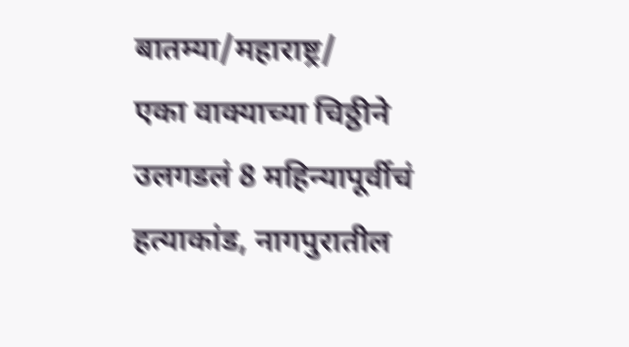बातम्या/महाराष्ट्र/
एका वाक्याच्या चिठ्ठीने उलगडलं 8 महिन्यापूर्वीचं हत्याकांड, नागपुरातील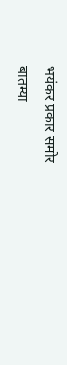भयंकर प्रकार समोर
बातम्या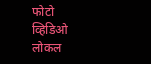फोटो
व्हिडिओ
लोकल